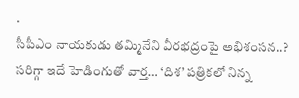.
సీపీఎం నాయకుడు తమ్మినేని వీరభద్రంపై అభిశంసన..? సరిగ్గా ఇదే హెడింగుతో వార్త… ‘దిశ’ పత్రికలో నిన్న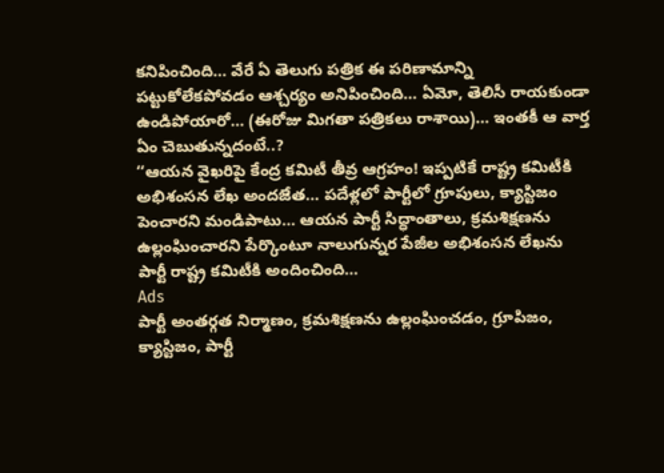కనిపించింది… వేరే ఏ తెలుగు పత్రిక ఈ పరిణామాన్ని పట్టుకోలేకపోవడం ఆశ్చర్యం అనిపించింది… ఏమో, తెలిసీ రాయకుండా ఉండిపోయారో… (ఈరోజు మిగతా పత్రికలు రాశాయి)… ఇంతకీ ఆ వార్త ఏం చెబుతున్నదంటే..?
‘‘ఆయన వైఖరిపై కేంద్ర కమిటీ తీవ్ర ఆగ్రహం! ఇప్పటికే రాష్ట్ర కమిటీకి అభిశంసన లేఖ అందజేత… పదేళ్లలో పార్టీలో గ్రూపులు, క్యాస్టిజం పెంచారని మండిపాటు… ఆయన పార్టీ సిద్ధాంతాలు, క్రమశిక్షణను ఉల్లంఘించారని పేర్కొంటూ నాలుగున్నర పేజీల అభిశంసన లేఖను పార్టీ రాష్ట్ర కమిటీకి అందించింది…
Ads
పార్టీ అంతర్గత నిర్మాణం, క్రమశిక్షణను ఉల్లంఘించడం, గ్రూపిజం, క్యాస్టిజం, పార్టీ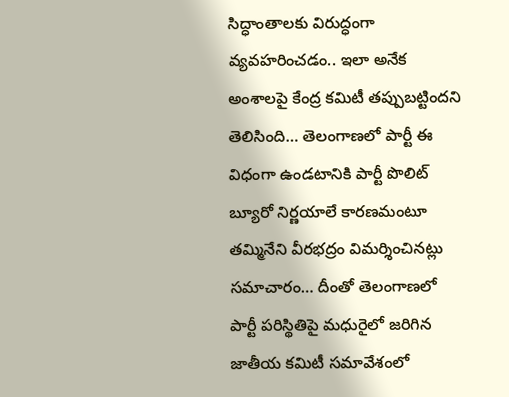సిద్ధాంతాలకు విరుద్ధంగా వ్యవహరించడం.. ఇలా అనేక అంశాలపై కేంద్ర కమిటీ తప్పుబట్టిందని తెలిసింది… తెలంగాణలో పార్టీ ఈ విధంగా ఉండటానికి పార్టీ పొలిట్ బ్యూరో నిర్ణయాలే కారణమంటూ తమ్మినేని వీరభద్రం విమర్శించినట్లు సమాచారం… దీంతో తెలంగాణలో పార్టీ పరిస్థితిపై మధురైలో జరిగిన జాతీయ కమిటీ సమావేశంలో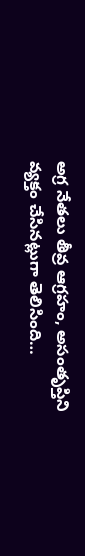అగ్ర నేతలు తీవ్ర ఆగ్రహం, అసంతృప్తిని వ్యక్తం చేసినట్లుగా తెలిసింది…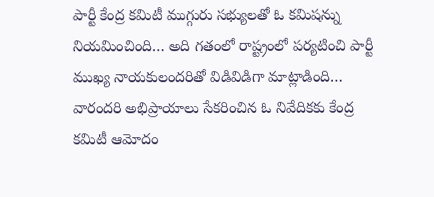పార్టీ కేంద్ర కమిటీ ముగ్గురు సభ్యులతో ఓ కమిషన్ను నియమించింది… అది గతంలో రాష్ట్రంలో పర్యటించి పార్టీ ముఖ్య నాయకులందరితో విడివిడిగా మాట్లాడింది… వారందరి అభిప్రాయాలు సేకరించిన ఓ నివేదికకు కేంద్ర కమిటీ ఆమోదం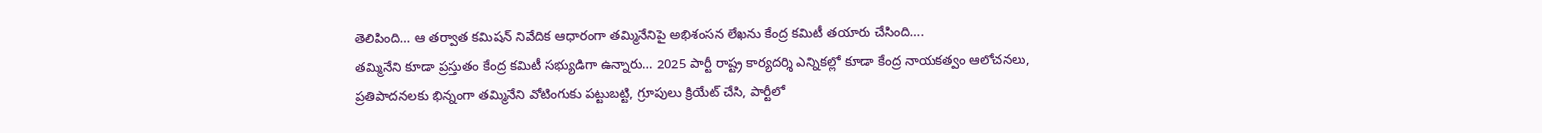తెలిపింది… ఆ తర్వాత కమిషన్ నివేదిక ఆధారంగా తమ్మినేనిపై అభిశంసన లేఖను కేంద్ర కమిటీ తయారు చేసింది….
తమ్మినేని కూడా ప్రస్తుతం కేంద్ర కమిటీ సభ్యుడిగా ఉన్నారు… 2025 పార్టీ రాష్ట్ర కార్యదర్శి ఎన్నికల్లో కూడా కేంద్ర నాయకత్వం ఆలోచనలు, ప్రతిపాదనలకు భిన్నంగా తమ్మినేని వోటింగుకు పట్టుబట్టి, గ్రూపులు క్రియేట్ చేసి, పార్టీలో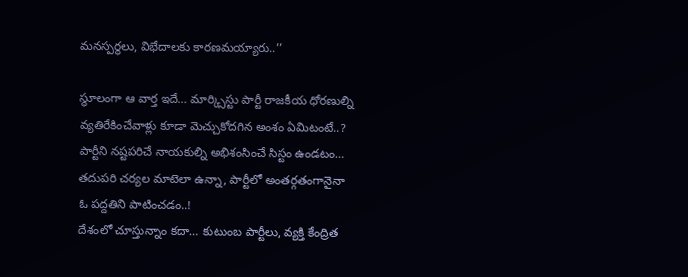మనస్పర్థలు, విభేదాలకు కారణమయ్యారు..’’

స్థూలంగా ఆ వార్త ఇదే… మార్క్సిస్టు పార్టీ రాజకీయ ధోరణుల్ని వ్యతిరేకించేవాళ్లు కూడా మెచ్చుకోదగిన అంశం ఏమిటంటే..? పార్టీని నష్టపరిచే నాయకుల్ని అభిశంసించే సిస్టం ఉండటం… తదుపరి చర్యల మాటెలా ఉన్నా, పార్టీలో అంతర్గతంగానైనా ఓ పద్దతిని పాటించడం..!
దేశంలో చూస్తున్నాం కదా… కుటుంబ పార్టీలు, వ్యక్తి కేంద్రిత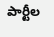పార్టీల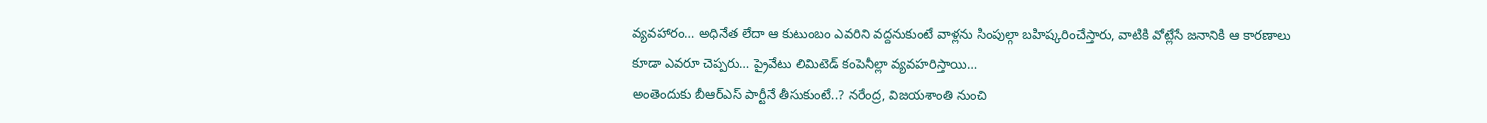వ్యవహారం… అధినేత లేదా ఆ కుటుంబం ఎవరిని వద్దనుకుంటే వాళ్లను సింపుల్గా బహిష్కరించేస్తారు, వాటికి వోట్లేసే జనానికి ఆ కారణాలు కూడా ఎవరూ చెప్పరు… ప్రైవేటు లిమిటెడ్ కంపెనీల్లా వ్యవహరిస్తాయి…
అంతెందుకు బీఆర్ఎస్ పార్టీనే తీసుకుంటే..? నరేంద్ర, విజయశాంతి నుంచి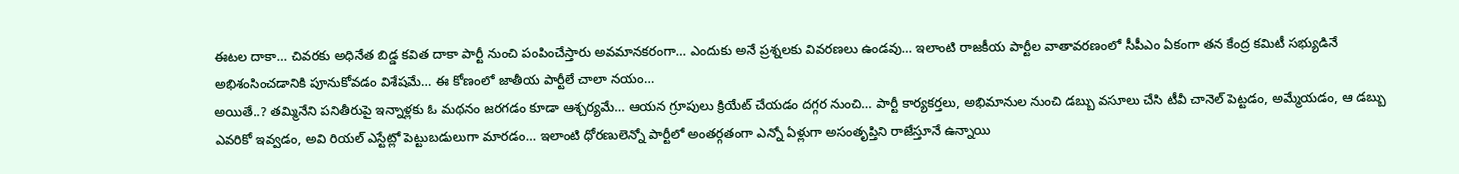ఈటల దాకా… చివరకు అధినేత బిడ్డ కవిత దాకా పార్టీ నుంచి పంపించేస్తారు అవమానకరంగా… ఎందుకు అనే ప్రశ్నలకు వివరణలు ఉండవు… ఇలాంటి రాజకీయ పార్టీల వాతావరణంలో సీపీఎం ఏకంగా తన కేంద్ర కమిటీ సభ్యుడినే అభిశంసించడానికి పూనుకోవడం విశేషమే… ఈ కోణంలో జాతీయ పార్టీలే చాలా నయం…
అయితే..? తమ్మినేని పనితీరుపై ఇన్నాళ్లకు ఓ మథనం జరగడం కూడా ఆశ్చర్యమే… ఆయన గ్రూపులు క్రియేట్ చేయడం దగ్గర నుంచి… పార్టీ కార్యకర్తలు, అభిమానుల నుంచి డబ్బు వసూలు చేసి టీవీ చానెల్ పెట్టడం, అమ్మేయడం, ఆ డబ్బు ఎవరికో ఇవ్వడం, అవి రియల్ ఎస్టేట్లో పెట్టుబడులుగా మారడం… ఇలాంటి ధోరణులెన్నో పార్టీలో అంతర్గతంగా ఎన్నో ఏళ్లుగా అసంతృప్తిని రాజేస్తూనే ఉన్నాయి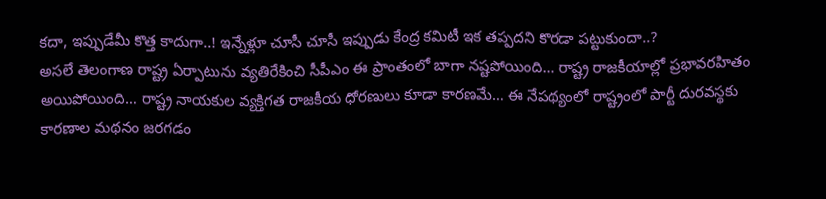కదా, ఇప్పుడేమీ కొత్త కాదుగా..! ఇన్నేళ్లూ చూసీ చూసీ ఇప్పుడు కేంద్ర కమిటీ ఇక తప్పదని కొరడా పట్టుకుందా..?
అసలే తెలంగాణ రాష్ట్ర ఏర్పాటును వ్యతిరేకించి సీపీఎం ఈ ప్రాంతంలో బాగా నష్టపోయింది… రాష్ట్ర రాజకీయాల్లో ప్రభావరహితం అయిపోయింది… రాష్ట్ర నాయకుల వ్యక్తిగత రాజకీయ ధోరణులు కూడా కారణమే… ఈ నేపథ్యంలో రాష్ట్రంలో పార్టీ దురవస్థకు కారణాల మథనం జరగడం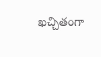ఖచ్చితంగా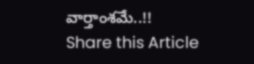వార్తాంశమే..!!
Share this Article